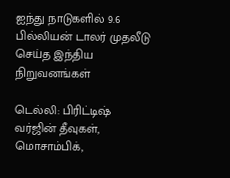ஐந்து நாடுகளில் 9.6 பில்லியன் டாலர் முதலீடு செய்த இந்திய நிறுவனங்கள்

டெல்லி: பிரிட்டிஷ் வர்ஜின் தீவுகள், மொசாம்பிக்,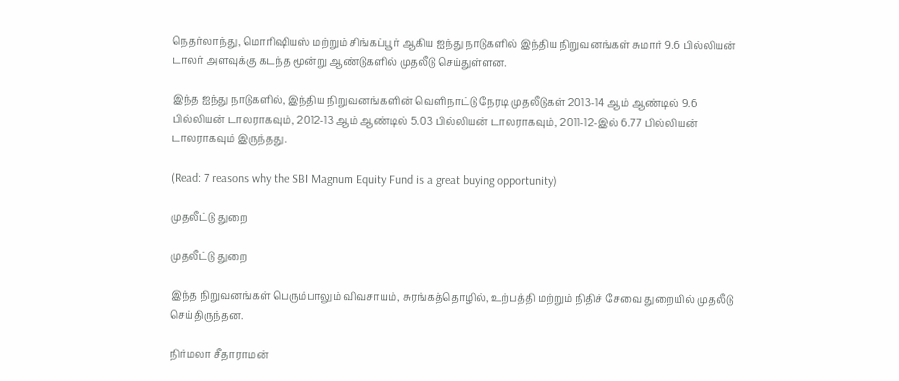நெதர்லாந்து, மொரிஷியஸ் மற்றும் சிங்கப்பூர் ஆகிய ஐந்து நாடுகளில் இந்திய நிறுவனங்கள் சுமார் 9.6 பில்லியன் டாலர் அளவுக்கு கடந்த மூன்று ஆண்டுகளில் முதலீடு செய்துள்ளன.

இந்த ஐந்து நாடுகளில், இந்திய நிறுவனங்களின் வெளிநாட்டு நேரடி முதலீடுகள் 2013-14 ஆம் ஆண்டில் 9.6 பில்லியன் டாலராகவும், 2012-13 ஆம் ஆண்டில் 5.03 பில்லியன் டாலராகவும், 2011-12-இல் 6.77 பில்லியன் டாலராகவும் இருந்தது.

(Read: 7 reasons why the SBI Magnum Equity Fund is a great buying opportunity)

முதலீட்டு துறை

முதலீட்டு துறை

இந்த நிறுவனங்கள் பெரும்பாலும் விவசாயம், சுரங்கத்தொழில், உற்பத்தி மற்றும் நிதிச் சேவை துறையில் முதலீடு செய்திருந்தன.

நிர்மலா சீதாராமன்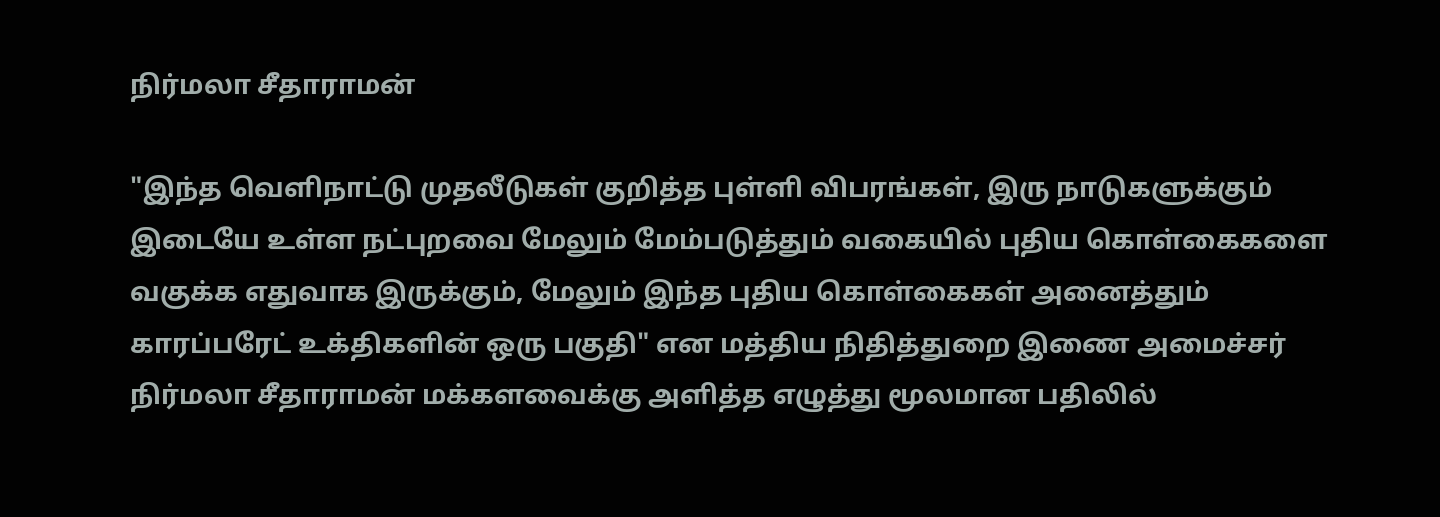நிர்மலா சீதாராமன்

"இந்த வெளிநாட்டு முதலீடுகள் குறித்த புள்ளி விபரங்கள், இரு நாடுகளுக்கும் இடையே உள்ள நட்புறவை மேலும் மேம்படுத்தும் வகையில் புதிய கொள்கைகளை வகுக்க எதுவாக இருக்கும், மேலும் இந்த புதிய கொள்கைகள் அனைத்தும் காரப்பரேட் உக்திகளின் ஒரு பகுதி" என மத்திய நிதித்துறை இணை அமைச்சர் நிர்மலா சீதாராமன் மக்களவைக்கு அளித்த எழுத்து மூலமான பதிலில்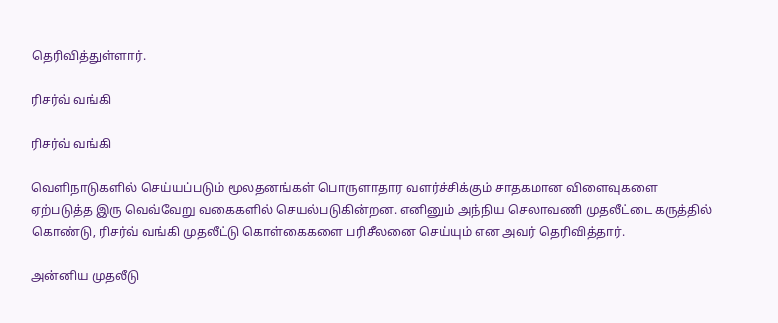தெரிவித்துள்ளார்.

ரிசர்வ் வங்கி

ரிசர்வ் வங்கி

வெளிநாடுகளில் செய்யப்படும் மூலதனங்கள் பொருளாதார வளர்ச்சிக்கும் சாதகமான விளைவுகளை ஏற்படுத்த இரு வெவ்வேறு வகைகளில் செயல்படுகின்றன. எனினும் அந்நிய செலாவணி முதலீட்டை கருத்தில் கொண்டு, ரிசர்வ் வங்கி முதலீட்டு கொள்கைகளை பரிசீலனை செய்யும் என அவர் தெரிவித்தார்.

அன்னிய முதலீடு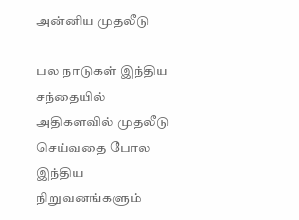அன்னிய முதலீடு

பல நாடுகள் இந்திய சந்தையில் அதிகளவில் முதலீடு செய்வதை போல இந்திய நிறுவனங்களும்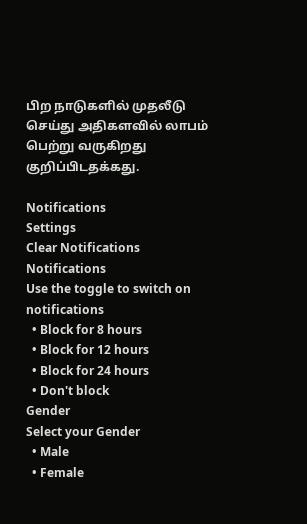பிற நாடுகளில் முதலீடு செய்து அதிகளவில் லாபம் பெற்று வருகிறது குறிப்பிடதக்கது.

Notifications
Settings
Clear Notifications
Notifications
Use the toggle to switch on notifications
  • Block for 8 hours
  • Block for 12 hours
  • Block for 24 hours
  • Don't block
Gender
Select your Gender
  • Male
  • Female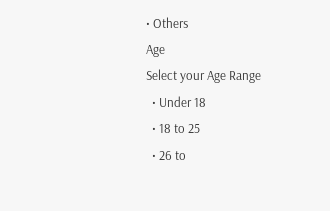• Others
Age
Select your Age Range
  • Under 18
  • 18 to 25
  • 26 to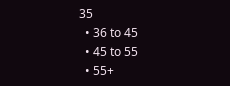35
  • 36 to 45
  • 45 to 55
  • 55+